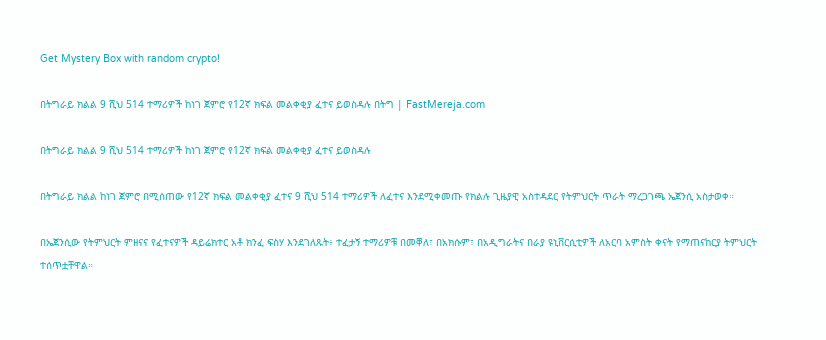Get Mystery Box with random crypto!

በትግራይ ክልል 9 ሺህ 514 ተማሪዎች ከነገ ጀምሮ የ12ኛ ክፍል መልቀቂያ ፈተና ይወስዳሉ በትግ | FastMereja.com

በትግራይ ክልል 9 ሺህ 514 ተማሪዎች ከነገ ጀምሮ የ12ኛ ክፍል መልቀቂያ ፈተና ይወስዳሉ

በትግራይ ክልል ከነገ ጀምሮ በሚሰጠው የ12ኛ ክፍል መልቀቂያ ፈተና 9 ሺህ 514 ተማሪዎች ለፈተና እንደሚቀመጡ የክልሉ ጊዜያዊ አስተዳደር የትምህርት ጥራት ማረጋገጫ ኤጀንሲ አስታወቀ።

በኤጀንሲው የትምህርት ምዘናና የፈተናዎች ዳይሬክተር አቶ ክንፈ ፍስሃ እንደገለጹት፥ ተፈታኝ ተማሪዎቹ በመቐለ፣ በአክሱም፣ በአዲግራትና በራያ ዩኒቨርሲቲዎች ለአርባ አምስት ቀናት የማጠናከርያ ትምህርት ተሰጥቷቸዋል።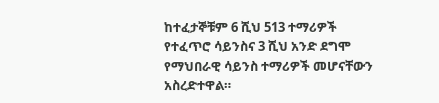ከተፈታኞቹም 6 ሺህ 513 ተማሪዎች የተፈጥሮ ሳይንስና 3 ሺህ አንድ ደግሞ የማህበራዊ ሳይንስ ተማሪዎች መሆናቸውን አስረድተዋል።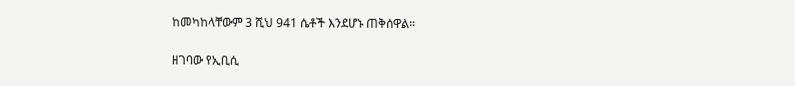ከመካከላቸውም 3 ሺህ 941 ሴቶች እንደሆኑ ጠቅሰዋል።

ዘገባው የኢቢሲ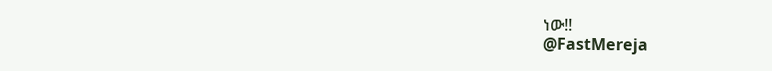ነው!!
@FastMereja